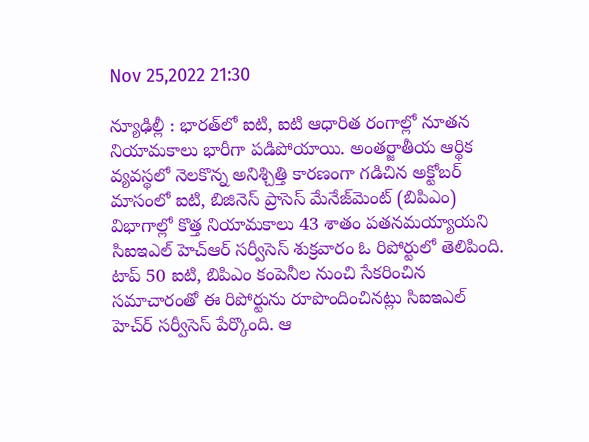Nov 25,2022 21:30

న్యూఢిల్లీ : భారత్‌లో ఐటి, ఐటి ఆధారిత రంగాల్లో నూతన నియామకాలు భారీగా పడిపోయాయి. అంతర్జాతీయ ఆర్థిక వ్యవస్థలో నెలకొన్న అనిశ్చిత్తి కారణంగా గడిచిన అక్టోబర్‌ మాసంలో ఐటి, బిజినెస్‌ ప్రాసెస్‌ మేనేజ్‌మెంట్‌ (బిపిఎం) విభాగాల్లో కొత్త నియామకాలు 43 శాతం పతనమయ్యాయని సిఐఇఎల్‌ హెచ్‌ఆర్‌ సర్వీసెస్‌ శుక్రవారం ఓ రిపోర్టులో తెలిపింది. టాప్‌ 50 ఐటి, బిపిఎం కంపెనీల నుంచి సేకరించిన సమాచారంతో ఈ రిపోర్టును రూపొందించినట్లు సిఐఇఎల్‌ హెచ్‌ర్‌ సర్వీసెస్‌ పేర్కొంది. ఆ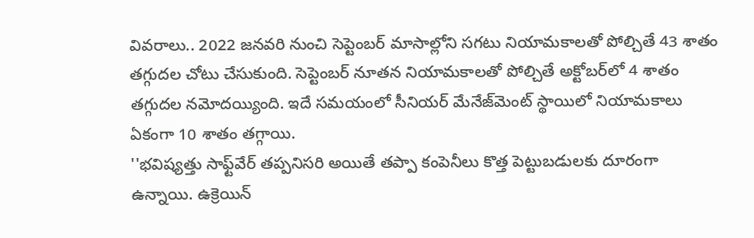వివరాలు.. 2022 జనవరి నుంచి సెప్టెంబర్‌ మాసాల్లోని సగటు నియామకాలతో పోల్చితే 43 శాతం తగ్గుదల చోటు చేసుకుంది. సెప్టెంబర్‌ నూతన నియామకాలతో పోల్చితే అక్టోబర్‌లో 4 శాతం తగ్గుదల నమోదయ్యింది. ఇదే సమయంలో సీనియర్‌ మేనేజ్‌మెంట్‌ స్థాయిలో నియామకాలు ఏకంగా 10 శాతం తగ్గాయి.
''భవిష్యత్తు సాఫ్ట్‌వేర్‌ తప్పనిసరి అయితే తప్పా కంపెనీలు కొత్త పెట్టుబడులకు దూరంగా ఉన్నాయి. ఉక్రెయిన్‌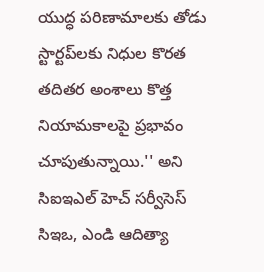యుద్ధ పరిణామాలకు తోడు స్టార్టప్‌లకు నిధుల కొరత తదితర అంశాలు కొత్త నియామకాలపై ప్రభావం చూపుతున్నాయి.'' అని సిఐఇఎల్‌ హెచ్‌ సర్వీసెస్‌ సిఇఒ, ఎండి ఆదిత్యా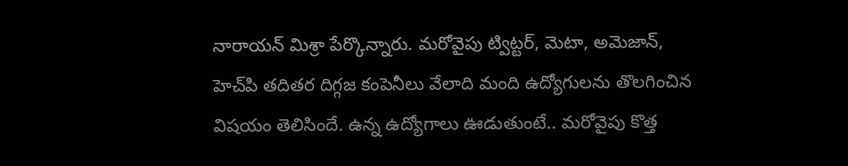నారాయన్‌ మిశ్రా పేర్కొన్నారు. మరోవైపు ట్విట్టర్‌, మెటా, అమెజాన్‌, హెచ్‌పి తదితర దిగ్గజ కంపెనీలు వేలాది మంది ఉద్యోగులను తొలగించిన విషయం తెలిసిందే. ఉన్న ఉద్యోగాలు ఊడుతుంటే.. మరోవైపు కొత్త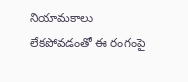నియామకాలు లేకపోవడంతో ఈ రంగంపై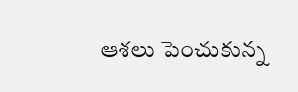ఆశలు పెంచుకున్న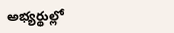అభ్యర్థుల్లో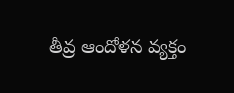తీవ్ర ఆందోళన వ్యక్తం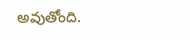అవుతోంది.